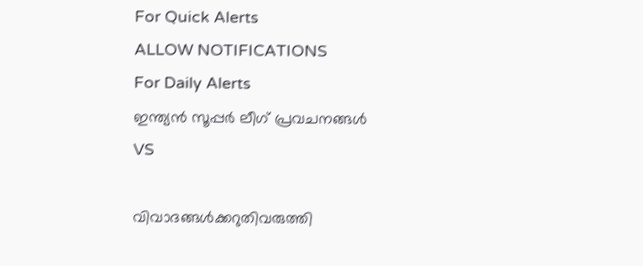For Quick Alerts
ALLOW NOTIFICATIONS
For Daily Alerts
ഇന്ത്യന്‍ സൂപ്പര്‍ ലീഗ്‌ പ്രവചനങ്ങൾ
VS

വിവാദങ്ങള്‍ക്കറുതിവരുത്തി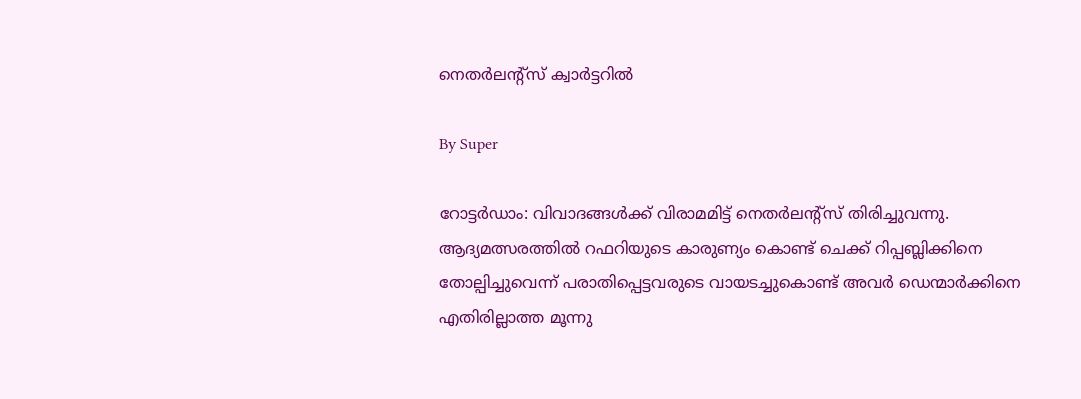നെതര്‍ലന്റ്സ് ക്വാര്‍ട്ടറില്‍

By Super

റോട്ടര്‍ഡാം: വിവാദങ്ങള്‍ക്ക് വിരാമമിട്ട് നെതര്‍ലന്റ്സ് തിരിച്ചുവന്നു. ആദ്യമത്സരത്തില്‍ റഫറിയുടെ കാരുണ്യം കൊണ്ട് ചെക്ക് റിപ്പബ്ലിക്കിനെ തോല്പിച്ചുവെന്ന് പരാതിപ്പെട്ടവരുടെ വായടച്ചുകൊണ്ട് അവര്‍ ഡെന്മാര്‍ക്കിനെ എതിരില്ലാത്ത മൂന്നു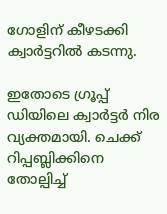ഗോളിന് കീഴടക്കി ക്വാര്‍ട്ടറില്‍ കടന്നു.

ഇതോടെ ഗ്രൂപ്പ് ഡിയിലെ ക്വാര്‍ട്ടര്‍ നിര വ്യക്തമായി. ചെക്ക് റിപ്പബ്ലിക്കിനെ തോല്പിച്ച്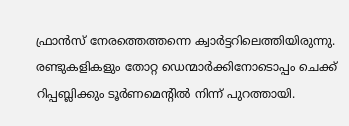ഫ്രാന്‍സ് നേരത്തെത്തന്നെ ക്വാര്‍ട്ടറിലെത്തിയിരുന്നു. രണ്ടുകളികളും തോറ്റ ഡെന്മാര്‍ക്കിനോടൊപ്പം ചെക്ക് റിപ്പബ്ലിക്കും ടൂര്‍ണമെന്റില്‍ നിന്ന് പുറത്തായി.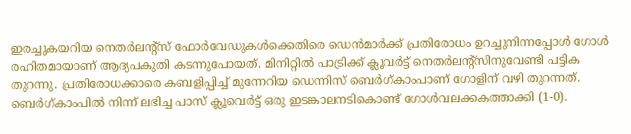ഇരച്ചുകയറിയ നെതര്‍ലന്റ്സ് ഫോര്‍വേഡുകള്‍ക്കെതിരെ ഡെന്‍മാര്‍ക്ക് പ്രതിരോധം ഉറച്ചുനിന്നപ്പോള്‍ ഗോള്‍ രഹിതമായാണ് ആദ്യപകുതി കടന്നുപോയത്. മിനിറ്റില്‍ പാട്രിക്ക് ക്ലൂവര്‍ട്ട് നെതര്‍ലന്റ്സിനുവേണ്ടി പട്ടിക തുറന്നു. പ്രതിരോധക്കാരെ കബളിപ്പിച്ച് മുന്നേറിയ ഡെന്നിസ് ബെര്‍ഗ്കാംപാണ് ഗോളിന് വഴി തുറന്നത്. ബെര്‍ഗ്കാംപില്‍ നിന്ന് ലഭിച്ച പാസ് ക്ലൂവെര്‍ട്ട് ഒരു ഇടങ്കാലനടികൊണ്ട് ഗോള്‍വലക്കകത്താക്കി (1-0).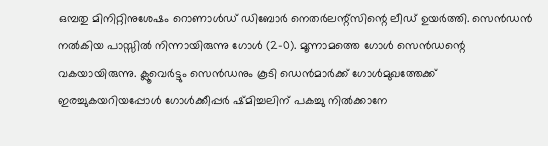ഒമ്പതു മിനിറ്റിനുശേഷം റൊണാള്‍ഡ് ഡിബോര്‍ നെതര്‍ലന്റ്സിന്റെ ലീഡ് ഉയര്‍ത്തി. സെന്‍ഡന്‍ നല്‍കിയ പാസ്സില്‍ നിന്നായിരുന്നു ഗോള്‍ (2-0). മൂന്നാമത്തെ ഗോള്‍ സെന്‍ഡന്റെ വകയായിരുന്നു. ക്ലൂവെര്‍ട്ടും സെന്‍ഡനും കൂടി ഡെന്‍മാര്‍ക്ക് ഗോള്‍മുഖത്തേക്ക് ഇരച്ചുകയറിയപ്പോള്‍ ഗോള്‍ക്കീപ്പര്‍ ഷ്മിച്ചലിന് പകച്ചു നില്‍ക്കാനേ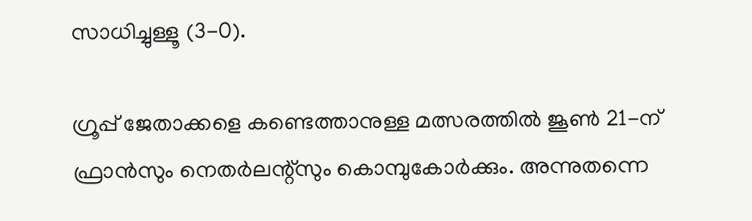സാധിച്ചുള്ളൂ (3-0).

ഗ്രൂപ്പ് ജേതാക്കളെ കണ്ടെത്താനുള്ള മത്സരത്തില്‍ ജൂണ്‍ 21-ന് ഫ്രാന്‍സും നെതര്‍ലന്റ്സും കൊമ്പുകോര്‍ക്കും. അന്നുതന്നെ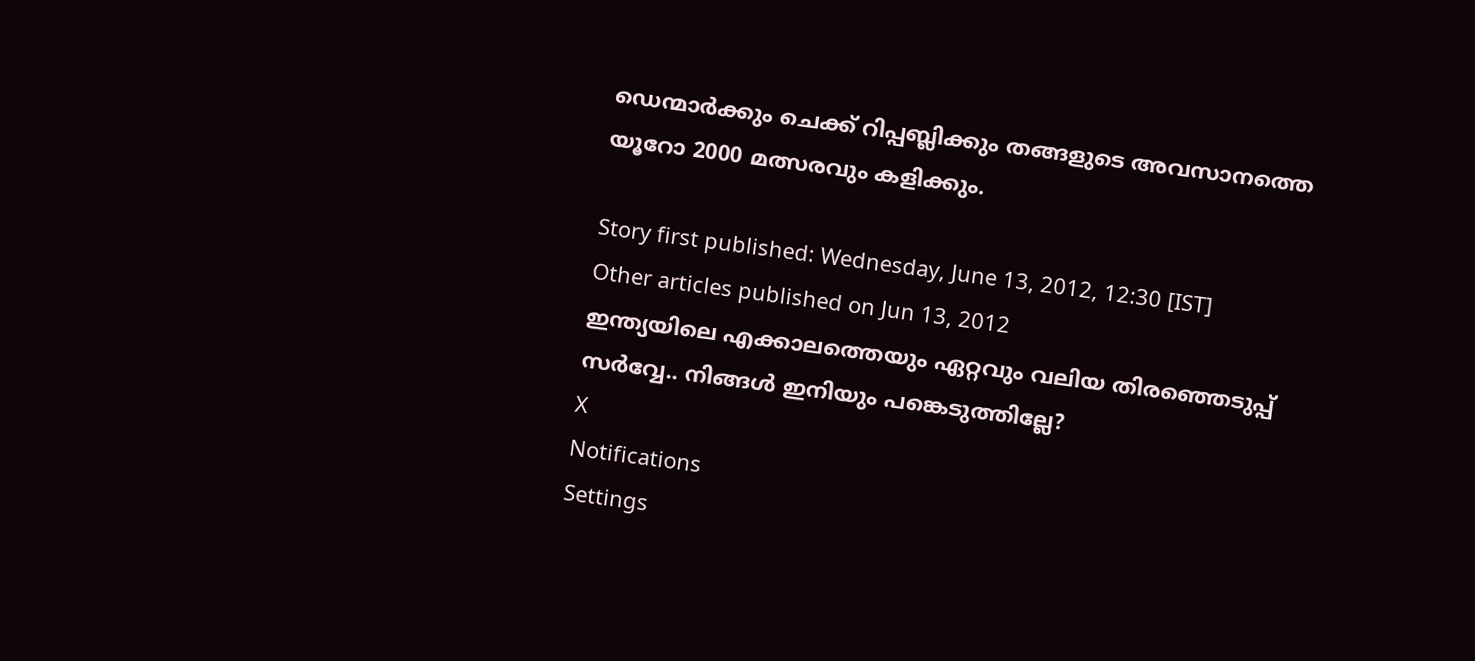ഡെന്മാര്‍ക്കും ചെക്ക് റിപ്പബ്ലിക്കും തങ്ങളുടെ അവസാനത്തെ യൂറോ 2000 മത്സരവും കളിക്കും.

Story first published: Wednesday, June 13, 2012, 12:30 [IST]
Other articles published on Jun 13, 2012
ഇന്ത്യയിലെ എക്കാലത്തെയും ഏറ്റവും വലിയ തിരഞ്ഞെടുപ്പ് സർവ്വേ.. നിങ്ങൾ ഇനിയും പങ്കെടുത്തില്ലേ?
X
Notifications
Settings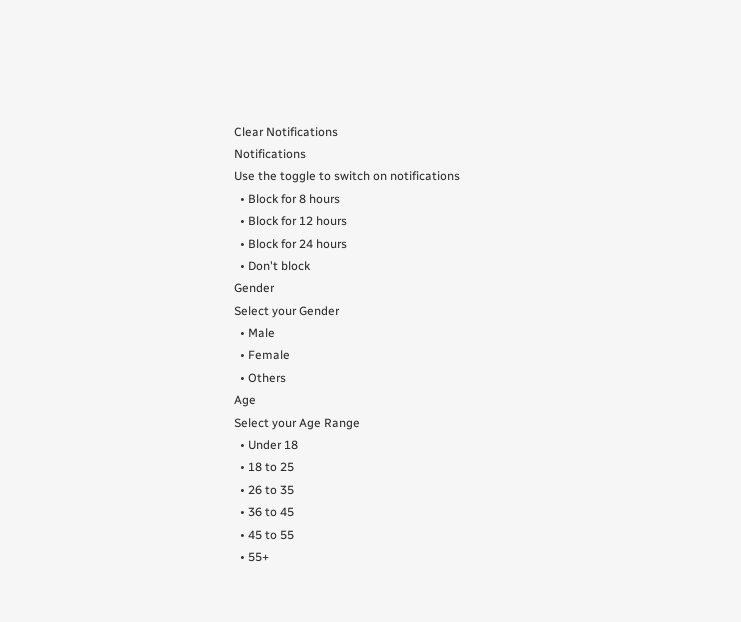Clear Notifications
Notifications
Use the toggle to switch on notifications
  • Block for 8 hours
  • Block for 12 hours
  • Block for 24 hours
  • Don't block
Gender
Select your Gender
  • Male
  • Female
  • Others
Age
Select your Age Range
  • Under 18
  • 18 to 25
  • 26 to 35
  • 36 to 45
  • 45 to 55
  • 55+